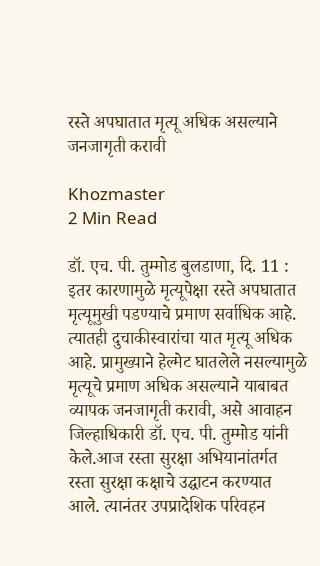रस्ते अपघातात मृत्यू अधिक असल्याने जनजागृती करावी

Khozmaster
2 Min Read

डॉ. एच. पी. तुम्मोड बुलडाणा, दि. 11 : इतर कारणामुळे मृत्यूपेक्षा रस्ते अपघातात मृत्यूमुखी पडण्याचे प्रमाण सर्वाधिक आहे. त्यातही दुचाकीस्वारांचा यात मृत्यू अधिक आहे. प्रामुख्याने हेल्मेट घातलेले नसल्यामुळे मृत्यूचे प्रमाण अधिक असल्याने याबाबत व्यापक जनजागृती करावी, असे आवाहन जिल्हाधिकारी डॉ. एच. पी. तुम्मोड यांनी केले.आज रस्ता सुरक्षा अभियानांतर्गत रस्ता सुरक्षा कक्षाचे उद्घाटन करण्यात आले. त्यानंतर उपप्रादेशिक परिवहन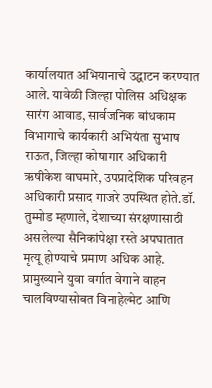कार्यालयात अभियानाचे उद्घाटन करण्यात आले. यावेळी जिल्हा पोलिस अधिक्षक सारंग आवाड, सार्वजनिक बांधकाम विभागाचे कार्यकारी अभियंता सुभाष राऊत, जिल्हा कोषागार अधिकारी ऋषीकेश वाघमारे, उपप्रादेशिक परिवहन अधिकारी प्रसाद गाजरे उपस्थित होते.डॉ. तुम्मोड म्हणाले, देशाच्या संरक्षणासाठी असलेल्या सैनिकांपेक्षा रस्ते अपघातात मृत्यू होण्याचे प्रमाण अधिक आहे. प्रामुख्याने युवा वर्गात वेगाने वाहन चालविण्यासोबत विनाहेल्मेट आणि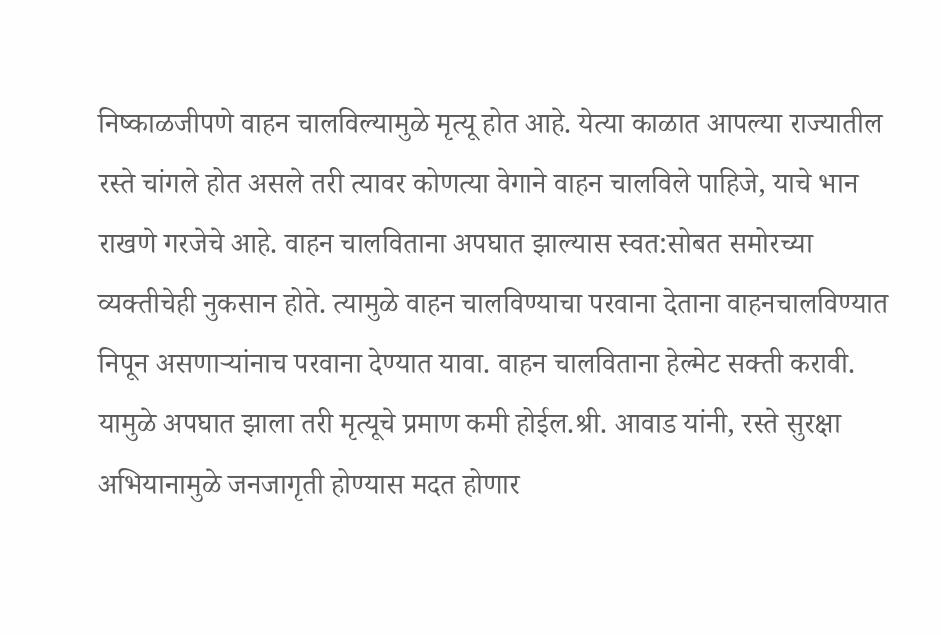निष्काळजीपणे वाहन चालविल्यामुळे मृत्यू होत आहे. येत्या काळात आपल्या राज्यातील रस्ते चांगले होत असले तरी त्यावर कोणत्या वेगाने वाहन चालविले पाहिजे, याचे भान राखणे गरजेचे आहे. वाहन चालविताना अपघात झाल्यास स्वत:सोबत समोरच्या व्यक्तीचेही नुकसान होते. त्यामुळे वाहन चालविण्याचा परवाना देताना वाहनचालविण्यात निपून असणाऱ्यांनाच परवाना देण्यात यावा. वाहन चालविताना हेल्मेट सक्ती करावी. यामुळे अपघात झाला तरी मृत्यूचे प्रमाण कमी होईल.श्री. आवाड यांनी, रस्ते सुरक्षा अभियानामुळे जनजागृती होण्यास मदत होणार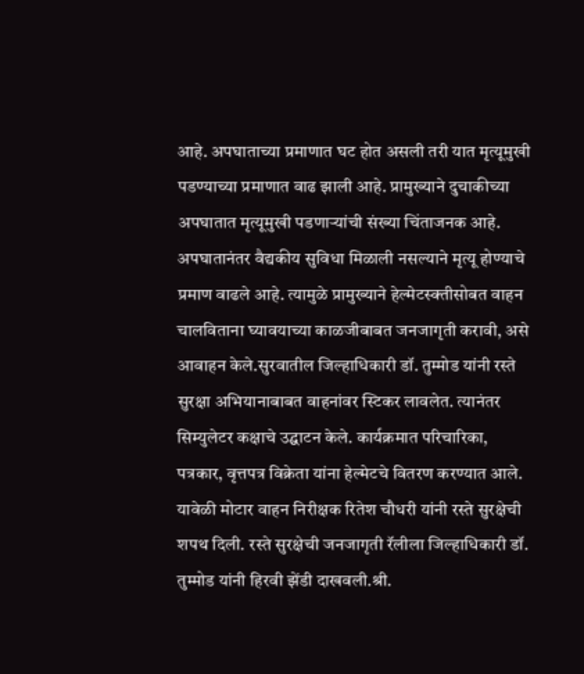आहे. अपघाताच्या प्रमाणात घट होत असली तरी यात मृत्यूमुखी पडण्याच्या प्रमाणात वाढ झाली आहे. प्रामुख्याने दुचाकीच्या अपघातात मृत्यूमुखी पडणाऱ्यांची संख्या चिंताजनक आहे. अपघातानंतर वैद्यकीय सुविधा मिळाली नसल्याने मृत्यू होण्याचे प्रमाण वाढले आहे. त्यामुळे प्रामुख्याने हेल्मेटस्क्तीसोबत वाहन चालविताना घ्यावयाच्या काळजीबाबत जनजागृती करावी, असे आवाहन केले.सुरवातील जिल्हाधिकारी डॉ. तुम्मोड यांनी रस्ते सुरक्षा अभियानाबाबत वाहनांवर स्टिकर लावलेत. त्यानंतर सिम्युलेटर कक्षाचे उद्घाटन केले. कार्यक्रमात परिचारिका, पत्रकार, वृत्तपत्र विक्रेता यांना हेल्मेटचे वितरण करण्यात आले. यावेळी मोटार वाहन निरीक्षक रितेश चौधरी यांनी रस्ते सुरक्षेची शपथ दिली. रस्ते सुरक्षेची जनजागृती रॅलीला जिल्हाधिकारी डॉ. तुम्मोड यांनी हिरवी झेंडी दाखवली.श्री.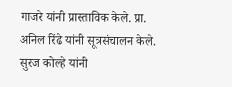गाजरे यांनी प्रास्ताविक केले. प्रा. अनिल रिंढे यांनी सूत्रसंचालन केले. सुरज कोल्हे यांनी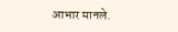आभार मानले.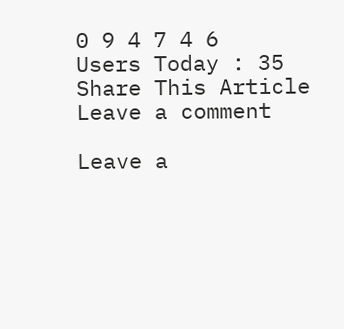0 9 4 7 4 6
Users Today : 35
Share This Article
Leave a comment

Leave a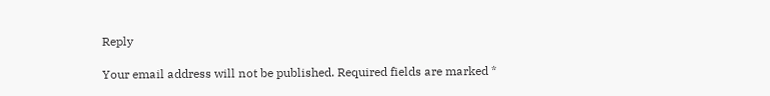Reply

Your email address will not be published. Required fields are marked *